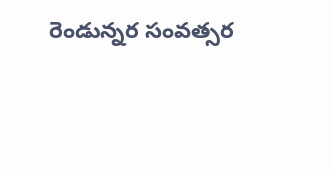రెండున్నర సంవత్సర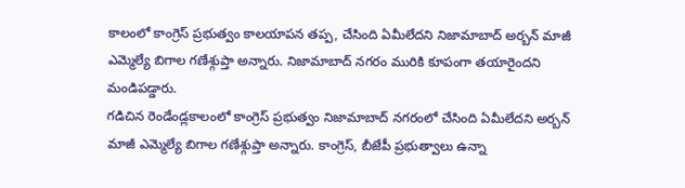కాలంలో కాంగ్రెస్ ప్రభుత్వం కాలయాపన తప్ప, చేసింది ఏమీలేదని నిజామాబాద్ అర్బన్ మాజీ ఎమ్మెల్యే బిగాల గణేశ్గుప్తా అన్నారు. నిజామాబాద్ నగరం మురికి కూపంగా తయారైందని మండిపడ్డారు.
గడిచిన రెండేండ్లకాలంలో కాంగ్రెస్ ప్రభుత్వం నిజామాబాద్ నగరంలో చేసింది ఏమీలేదని అర్బన్ మాజీ ఎమ్మెల్యే బిగాల గణేశ్గుప్తా అన్నారు. కాంగ్రెస్, బీజేపీ ప్రభుత్వాలు ఉన్నా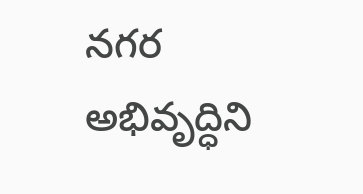నగర అభివృద్ధిని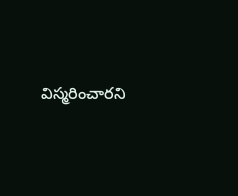విస్మరించారని